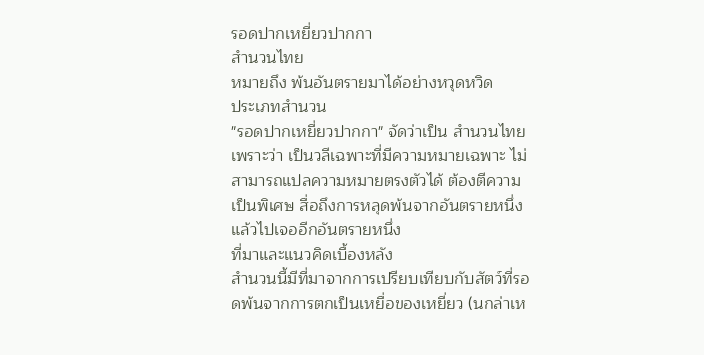รอดปากเหยี่ยวปากกา
สํานวนไทย
หมายถึง พ้นอันตรายมาได้อย่างหวุดหวิด
ประเภทสำนวน
"รอดปากเหยี่ยวปากกา" จัดว่าเป็น สำนวนไทย เพราะว่า เป็นวลีเฉพาะที่มีความหมายเฉพาะ ไม่สามารถแปลความหมายตรงตัวได้ ต้องตีความเป็นพิเศษ สื่อถึงการหลุดพ้นจากอันตรายหนึ่งแล้วไปเจออีกอันตรายหนึ่ง
ที่มาและแนวคิดเบื้องหลัง
สำนวนนี้มีที่มาจากการเปรียบเทียบกับสัตว์ที่รอดพ้นจากการตกเป็นเหยื่อของเหยี่ยว (นกล่าเห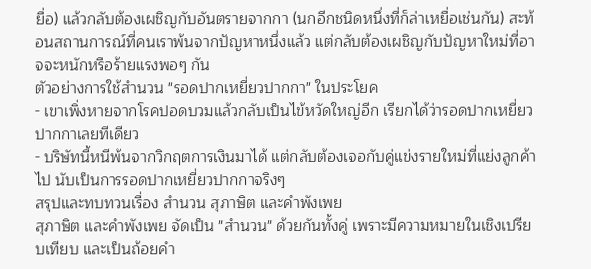ยื่อ) แล้วกลับต้องเผชิญกับอันตรายจากกา (นกอีกชนิดหนึ่งที่ก็ล่าเหยื่อเช่นกัน) สะท้อนสถานการณ์ที่คนเราพ้นจากปัญหาหนึ่งแล้ว แต่กลับต้องเผชิญกับปัญหาใหม่ที่อาจจะหนักหรือร้ายแรงพอๆ กัน
ตัวอย่างการใช้สำนวน "รอดปากเหยี่ยวปากกา" ในประโยค
- เขาเพิ่งหายจากโรคปอดบวมแล้วกลับเป็นไข้หวัดใหญ่อีก เรียกได้ว่ารอดปากเหยี่ยวปากกาเลยทีเดียว
- บริษัทนี้หนีพ้นจากวิกฤตการเงินมาได้ แต่กลับต้องเจอกับคู่แข่งรายใหม่ที่แย่งลูกค้าไป นับเป็นการรอดปากเหยี่ยวปากกาจริงๆ
สรุปและทบทวนเรื่อง สำนวน สุภาษิต และคำพังเพย
สุภาษิต และคำพังเพย จัดเป็น "สำนวน" ด้วยกันทั้งคู่ เพราะมีความหมายในเชิงเปรียบเทียบ และเป็นถ้อยคำ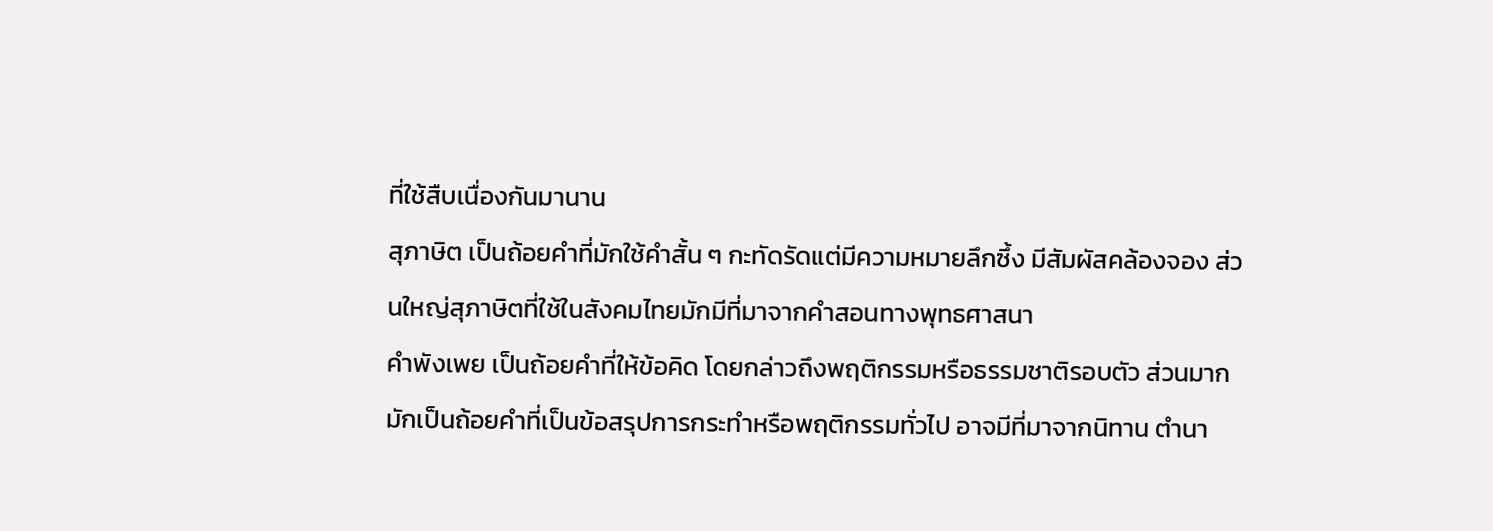ที่ใช้สืบเนื่องกันมานาน
สุภาษิต เป็นถ้อยคำที่มักใช้คำสั้น ๆ กะทัดรัดแต่มีความหมายลึกซึ้ง มีสัมผัสคล้องจอง ส่วนใหญ่สุภาษิตที่ใช้ในสังคมไทยมักมีที่มาจากคำสอนทางพุทธศาสนา
คำพังเพย เป็นถ้อยคำที่ให้ข้อคิด โดยกล่าวถึงพฤติกรรมหรือธรรมชาติรอบตัว ส่วนมากมักเป็นถ้อยคำที่เป็นข้อสรุปการกระทำหรือพฤติกรรมทั่วไป อาจมีที่มาจากนิทาน ตำนา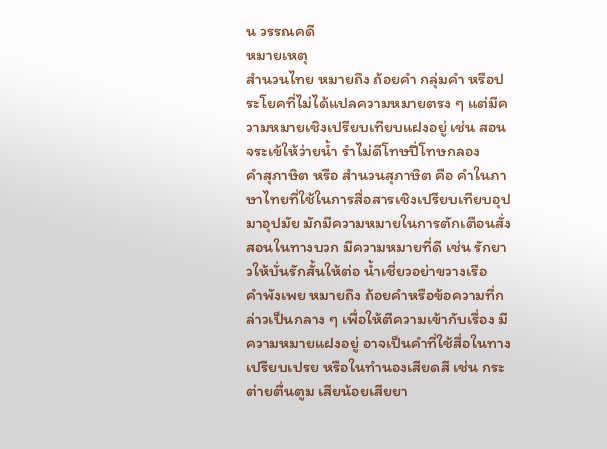น วรรณคดี
หมายเหตุ
สำนวนไทย หมายถึง ถ้อยคำ กลุ่มคำ หรือประโยคที่ไม่ได้แปลความหมายตรง ๆ แต่มีความหมายเชิงเปรียบเทียบแฝงอยู่ เช่น สอนจระเข้ให้ว่ายนํ้า รำไม่ดีโทษปี่โทษกลอง
คำสุภาษิต หรือ สำนวนสุภาษิต คือ คำในภาษาไทยที่ใช้ในการสื่อสารเชิงเปรียบเทียบอุปมาอุปมัย มักมีความหมายในการตักเตือนสั่งสอนในทางบวก มีความหมายที่ดี เช่น รักยาวให้บั่นรักสั้นให้ต่อ น้ำเชี่ยวอย่าขวางเรือ
คำพังเพย หมายถึง ถ้อยคำหรือข้อความที่กล่าวเป็นกลาง ๆ เพื่อให้ตีความเข้ากับเรื่อง มีความหมายแฝงอยู่ อาจเป็นคำที่ใช้สื่อในทางเปรียบเปรย หรือในทำนองเสียดสี เช่น กระต่ายตื่นตูม เสียน้อยเสียยา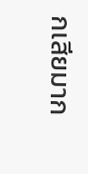กเสียมาก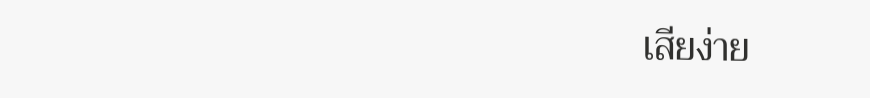เสียง่าย